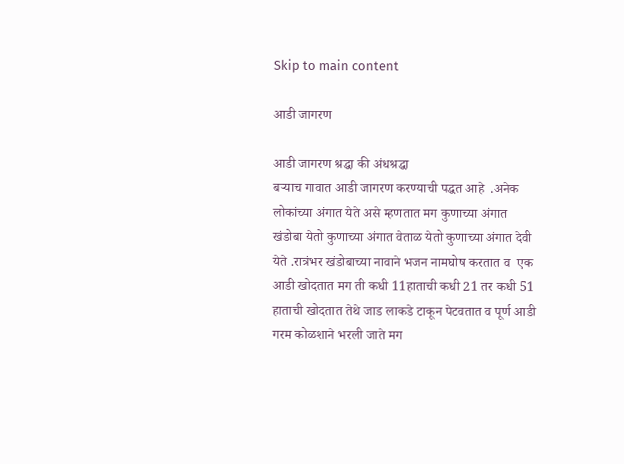Skip to main content

आडी जागरण

आडी जागरण श्रद्धा की अंधश्रद्धा
बर्‍याच गावात आडी जागरण करण्याची पद्धत आहे  .अनेक लोकांच्या अंगात येते असे म्हणतात मग कुणाच्या अंगात खंडोबा येतो कुणाच्या अंगात वेताळ येतो कुणाच्या अंगात देवी येते .रात्रंभर खंडोबाच्या नावाने भजन नामघोष करतात व  एक आडी खोदतात मग ती कधी 11हाताची कधी 21 तर कधी 51 हाताची खोदतात तेथे जाड लाकडे टाकून पेटवतात व पूर्ण आडी गरम कोळशाने भरली जाते मग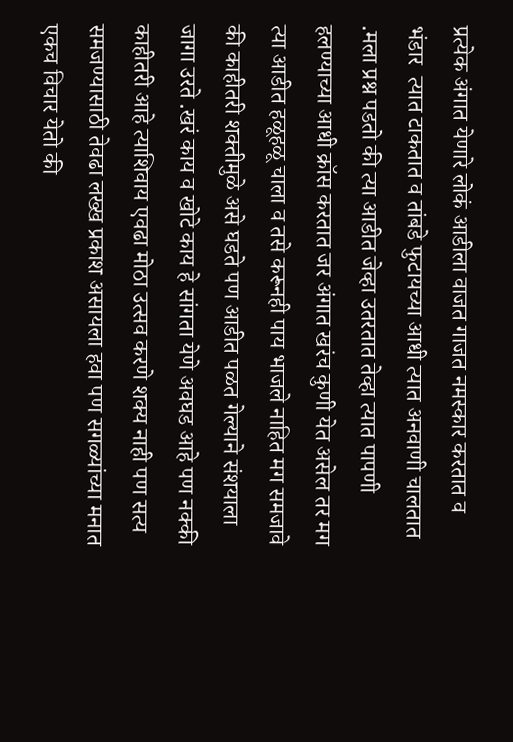प्रत्येक अंगात येणारे लोकं आडीला वाजत गाजत नमस्कार करतात व भंडार  त्यात टाकतात व तांबडे फुटायच्या आधी त्यात अनवाणी चालतात .मला प्रश्न पडतो की त्या आडीत जेव्हा उतरतात तेव्हा त्यात पापणी हलण्याच्या आधी क्रॉस करतात जर अंगात खरंच कुणी येत असेल तर मग त्या आडीत हळूहळू चाला व तसे करूनही पाय भाजले नाहित मग समजावे की काहीतरी शक्तीमुळे असे घडते पण आडीत पळत गेल्याने संशयाला जागा उरते .खरं काय व खोटे काय हे सांगता येणे अवघड आहे पण नक्की काहीतरी आहे त्याशिवाय एवढा मोठा उत्सव करणे शक्य नाही पण सत्य समजण्यासाठी तेवढा लख्ख प्रकाश असायला हवा पण सगळ्यांच्या मनात एकच विचार येतो की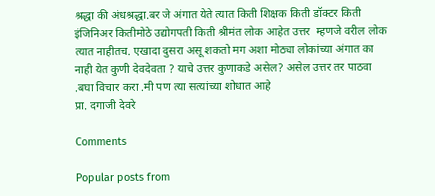श्रद्धा की अंधश्रद्धा.बर जे अंगात येते त्यात किती शिक्षक किती डॉक्टर किती इंजिनिअर कितीमोठे उद्योगपती किती श्रीमंत लोक आहेत उत्तर  म्हणजे वरील लोक त्यात नाहीतच. एखादा दुसरा असू शकतो मग अशा मोठ्या लोकांच्या अंगात का नाही येत कुणी देवदेवता ? याचे उत्तर कुणाकडे असेल? असेल उत्तर तर पाठवा .बघा विचार करा .मी पण त्या सत्यांच्या शोधात आहे
प्रा. दगाजी देवरे

Comments

Popular posts from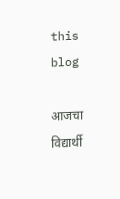this blog

आजचा विद्यार्थी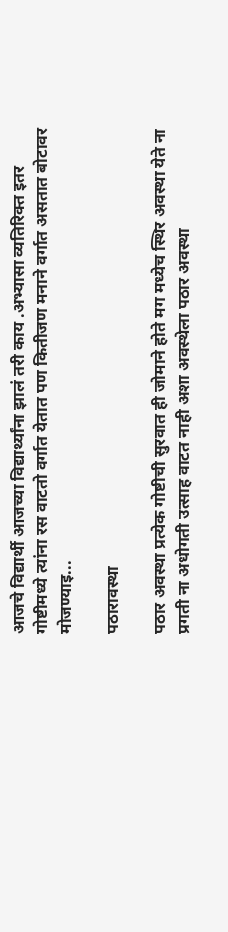आजचे विद्यार्थी आजच्या विद्यार्थ्यांना झालं तरी काय .अभ्यासा व्यतिरिक्त इतर गोष्टीमध्ये त्यांना रस वाटतो वर्गात येतात पण कितीजण मनाने वर्गात असतात बोटावर मोजण्याइ...

पठारावस्था

पठार अवस्था प्रत्येक गोष्टीची सुरवात ही जोमाने होते मग मध्येच स्थिर अवस्था येते ना प्रगती ना अधोगती उत्साह वाटत नाही अशा अवस्थेला पठार अवस्था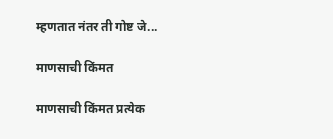म्हणतात नंतर ती गोष्ट जे...

माणसाची किंमत

माणसाची किंमत प्रत्येक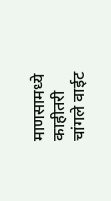माणसामध्ये काहीतरी चांगले वाईट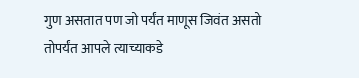गुण असतात पण जो पर्यंत माणूस जिवंत असतो तोपर्यंत आपले त्याच्याकडे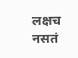लक्षच नसतं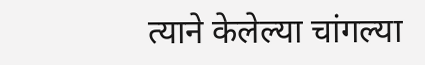त्याने केलेल्या चांगल्या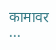कामावर ...